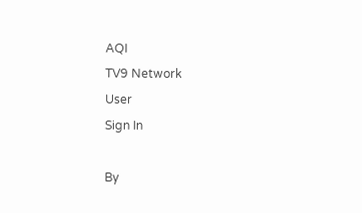AQI
TV9 Network
User
Sign In

By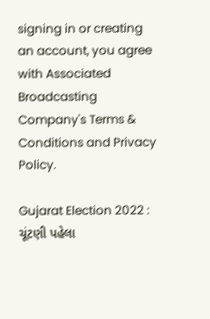signing in or creating an account, you agree with Associated Broadcasting Company's Terms & Conditions and Privacy Policy.

Gujarat Election 2022 : ચૂંટણી પહેલા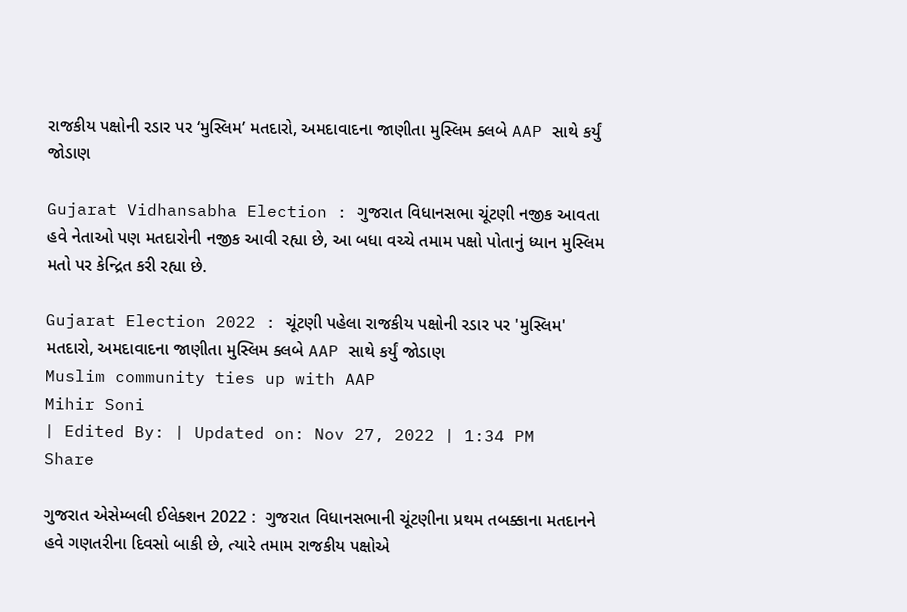રાજકીય પક્ષોની રડાર પર ‘મુસ્લિમ’ મતદારો, અમદાવાદના જાણીતા મુસ્લિમ ક્લબે AAP સાથે કર્યું જોડાણ

Gujarat Vidhansabha Election : ગુજરાત વિધાનસભા ચૂંટણી નજીક આવતા હવે નેતાઓ પણ મતદારોની નજીક આવી રહ્યા છે, આ બધા વચ્ચે તમામ પક્ષો પોતાનું ધ્યાન મુસ્લિમ મતો પર કેન્દ્રિત કરી રહ્યા છે.

Gujarat Election 2022 : ચૂંટણી પહેલા રાજકીય પક્ષોની રડાર પર 'મુસ્લિમ' મતદારો, અમદાવાદના જાણીતા મુસ્લિમ ક્લબે AAP સાથે કર્યું જોડાણ
Muslim community ties up with AAP
Mihir Soni
| Edited By: | Updated on: Nov 27, 2022 | 1:34 PM
Share

ગુજરાત એસેમ્બલી ઈલેક્શન 2022 :  ગુજરાત વિધાનસભાની ચૂંટણીના પ્રથમ તબક્કાના મતદાનને હવે ગણતરીના દિવસો બાકી છે, ત્યારે તમામ રાજકીય પક્ષોએ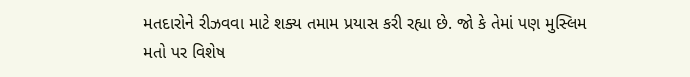મતદારોને રીઝવવા માટે શક્ય તમામ પ્રયાસ કરી રહ્યા છે. જો કે તેમાં પણ મુસ્લિમ મતો પર વિશેષ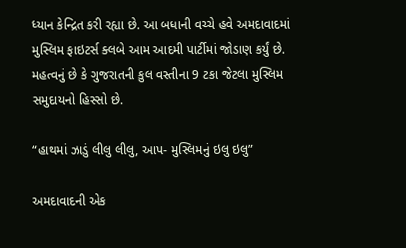ધ્યાન કેન્દ્રિત કરી રહ્યા છે. આ બધાની વચ્ચે હવે અમદાવાદમાં મુસ્લિમ ફાઇટર્સ ક્લબે આમ આદમી પાર્ટીમાં જોડાણ કર્યું છે. મહત્વનું છે કે ગુજરાતની કુલ વસ્તીના 9 ટકા જેટલા મુસ્લિમ સમુદાયનો હિસ્સો છે.

“હાથમાં ઝાડું લીલુ લીલુ, આપ- મુસ્લિમનું ઇલુ ઇલુ”

અમદાવાદની એક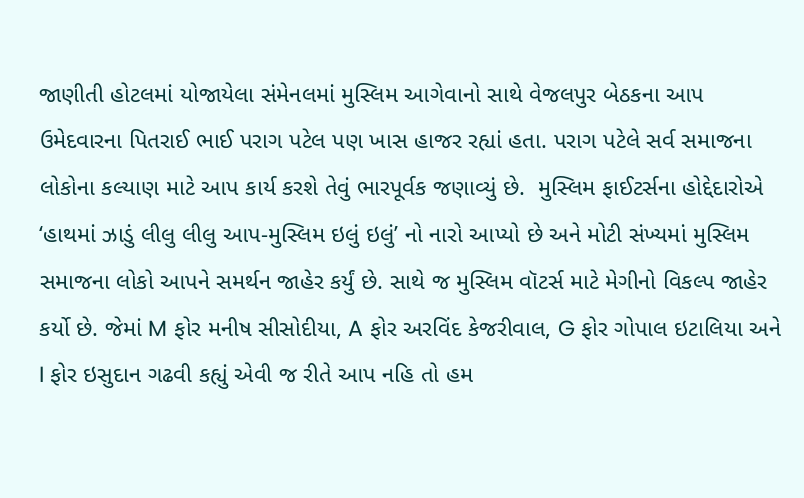જાણીતી હોટલમાં યોજાયેલા સંમેનલમાં મુસ્લિમ આગેવાનો સાથે વેજલપુર બેઠકના આપ ઉમેદવારના પિતરાઈ ભાઈ પરાગ પટેલ પણ ખાસ હાજર રહ્યાં હતા. પરાગ પટેલે સર્વ સમાજના લોકોના કલ્યાણ માટે આપ કાર્ય કરશે તેવું ભારપૂર્વક જણાવ્યું છે.  મુસ્લિમ ફાઈટર્સના હોદ્દેદારોએ ‘હાથમાં ઝાડું લીલુ લીલુ આપ-મુસ્લિમ ઇલું ઇલું’ નો નારો આપ્યો છે અને મોટી સંખ્યમાં મુસ્લિમ સમાજના લોકો આપને સમર્થન જાહેર કર્યું છે. સાથે જ મુસ્લિમ વૉટર્સ માટે મેગીનો વિકલ્પ જાહેર કર્યો છે. જેમાં M ફોર મનીષ સીસોદીયા, A ફોર અરવિંદ કેજરીવાલ, G ફોર ગોપાલ ઇટાલિયા અને I ફોર ઇસુદાન ગઢવી કહ્યું એવી જ રીતે આપ નહિ તો હમ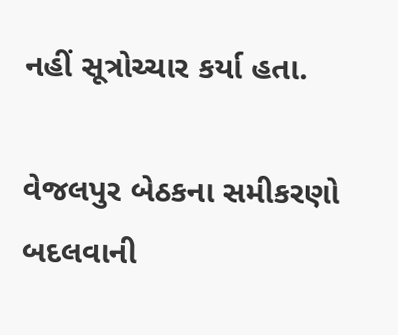નહીં સૂત્રોચ્ચાર કર્યા હતા.

વેજલપુર બેઠકના સમીકરણો બદલવાની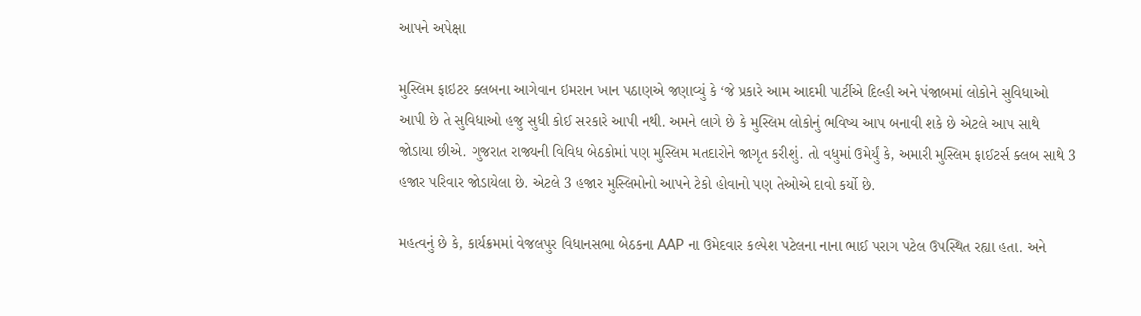આપને અપેક્ષા

મુસ્લિમ ફાઇટર ક્લબના આગેવાન ઇમરાન ખાન પઠાણએ જણાવ્યું કે ‘જે પ્રકારે આમ આદમી પાર્ટીએ દિલ્હી અને પંજાબમાં લોકોને સુવિધાઓ આપી છે તે સુવિધાઓ હજુ સુધી કોઈ સરકારે આપી નથી. અમને લાગે છે કે મુસ્લિમ લોકોનું ભવિષ્ય આપ બનાવી શકે છે એટલે આપ સાથે જોડાયા છીએ. ગુજરાત રાજ્યની વિવિધ બેઠકોમાં પણ મુસ્લિમ મતદારોને જાગૃત કરીશું. તો વધુમાં ઉમેર્યું કે, અમારી મુસ્લિમ ફાઈટર્સ ક્લબ સાથે 3 હજાર પરિવાર જોડાયેલા છે. એટલે 3 હજાર મુસ્લિમોનો આપને ટેકો હોવાનો પણ તેઓએ દાવો કર્યો છે.

મહત્વનું છે કે, કાર્યક્રમમાં વેજલપુર વિધાનસભા બેઠકના AAP ના ઉમેદવાર કલ્પેશ પટેલના નાના ભાઈ પરાગ પટેલ ઉપસ્થિત રહ્યા હતા. અને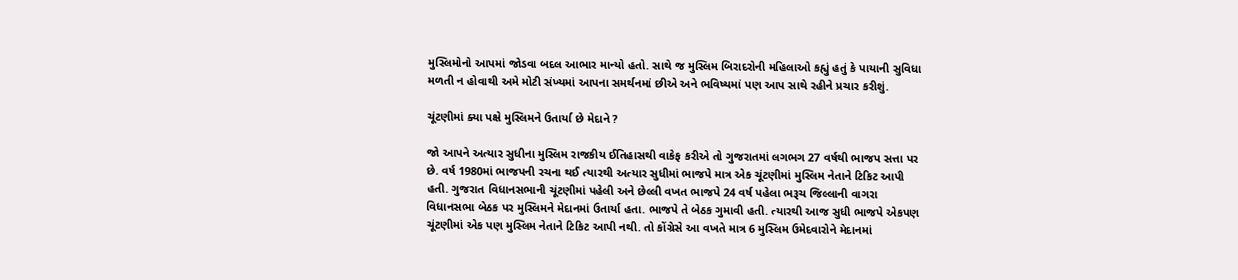મુસ્લિમોનો આપમાં જોડવા બદલ આભાર માન્યો હતો. સાથે જ મુસ્લિમ બિરાદરોની મહિલાઓ કહ્યું હતું કે પાયાની સુવિધા મળતી ન હોવાથી અમે મોટી સંખ્યમાં આપના સમર્થનમાં છીએ અને ભવિષ્યમાં પણ આપ સાથે રહીને પ્રચાર કરીશું.

ચૂંટણીમાં ક્યા પક્ષે મુસ્લિમને ઉતાર્યા છે મેદાને ?

જો આપને અત્યાર સુધીના મુસ્લિમ રાજકીય ઈતિહાસથી વાકેફ કરીએ તો ગુજરાતમાં લગભગ 27 વર્ષથી ભાજપ સત્તા પર છે. વર્ષ 1980માં ભાજપની રચના થઈ ત્યારથી અત્યાર સુધીમાં ભાજપે માત્ર એક ચૂંટણીમાં મુસ્લિમ નેતાને ટિકિટ આપી હતી. ગુજરાત વિધાનસભાની ચૂંટણીમાં પહેલી અને છેલ્લી વખત ભાજપે 24 વર્ષ પહેલા ભરૂચ જિલ્લાની વાગરા વિધાનસભા બેઠક પર મુસ્લિમને મેદાનમાં ઉતાર્યા હતા. ભાજપે તે બેઠક ગુમાવી હતી. ત્યારથી આજ સુધી ભાજપે એકપણ ચૂંટણીમાં એક પણ મુસ્લિમ નેતાને ટિકિટ આપી નથી. તો કોંગ્રેસે આ વખતે માત્ર 6 મુસ્લિમ ઉમેદવારોને મેદાનમાં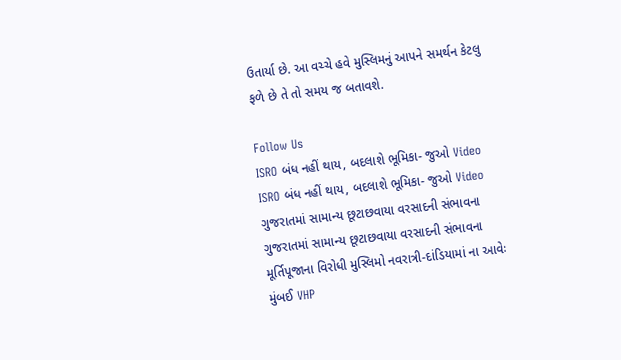ઉતાર્યા છે. આ વચ્ચે હવે મુસ્લિમનું આપને સમર્થન કેટલુ ફળે છે તે તો સમય જ બતાવશે.

Follow Us
ISRO બંધ નહીં થાય, બદલાશે ભૂમિકા- જુઓ Video
ISRO બંધ નહીં થાય, બદલાશે ભૂમિકા- જુઓ Video
ગુજરાતમાં સામાન્ય છૂટાછવાયા વરસાદની સંભાવના
ગુજરાતમાં સામાન્ય છૂટાછવાયા વરસાદની સંભાવના
મૂર્તિપૂજાના વિરોધી મુસ્લિમો નવરાત્રી-દાંડિયામાં ના આવેઃ મુંબઈ VHP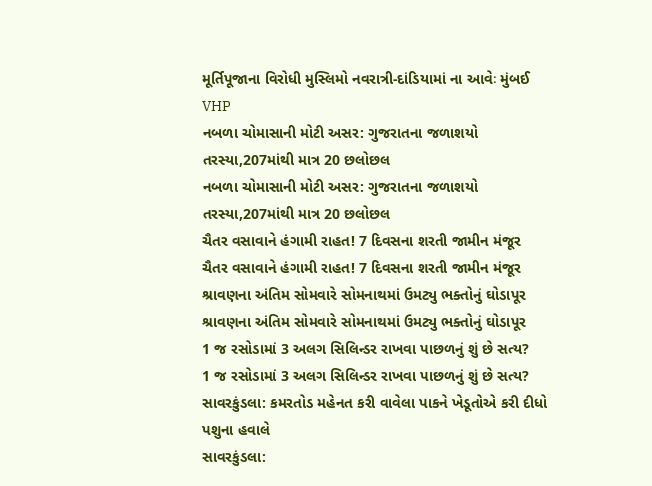મૂર્તિપૂજાના વિરોધી મુસ્લિમો નવરાત્રી-દાંડિયામાં ના આવેઃ મુંબઈ VHP
નબળા ચોમાસાની મોટી અસર: ગુજરાતના જળાશયો તરસ્યા,207માંથી માત્ર 20 છલોછલ
નબળા ચોમાસાની મોટી અસર: ગુજરાતના જળાશયો તરસ્યા,207માંથી માત્ર 20 છલોછલ
ચૈતર વસાવાને હંગામી રાહત! 7 દિવસના શરતી જામીન મંજૂર
ચૈતર વસાવાને હંગામી રાહત! 7 દિવસના શરતી જામીન મંજૂર
શ્રાવણના અંતિમ સોમવારે સોમનાથમાં ઉમટ્યુ ભક્તોનું ઘોડાપૂર
શ્રાવણના અંતિમ સોમવારે સોમનાથમાં ઉમટ્યુ ભક્તોનું ઘોડાપૂર
1 જ રસોડામાં 3 અલગ સિલિન્ડર રાખવા પાછળનું શું છે સત્ય?
1 જ રસોડામાં 3 અલગ સિલિન્ડર રાખવા પાછળનું શું છે સત્ય?
સાવરકુંડલા: કમરતોડ મહેનત કરી વાવેલા પાકને ખેડૂતોએ કરી દીધો પશુના હવાલે
સાવરકુંડલા: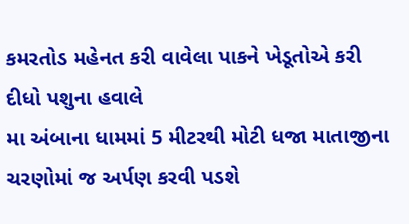કમરતોડ મહેનત કરી વાવેલા પાકને ખેડૂતોએ કરી દીધો પશુના હવાલે
મા અંબાના ધામમાં 5 મીટરથી મોટી ધજા માતાજીના ચરણોમાં જ અર્પણ કરવી પડશે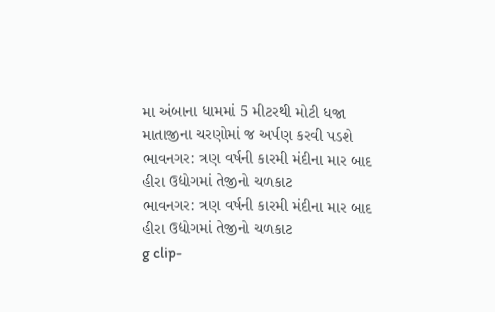મા અંબાના ધામમાં 5 મીટરથી મોટી ધજા માતાજીના ચરણોમાં જ અર્પણ કરવી પડશે
ભાવનગર: ત્રણ વર્ષની કારમી મંદીના માર બાદ હીરા ઉદ્યોગમાં તેજીનો ચળકાટ
ભાવનગર: ત્રણ વર્ષની કારમી મંદીના માર બાદ હીરા ઉદ્યોગમાં તેજીનો ચળકાટ
g clip-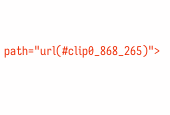path="url(#clip0_868_265)">